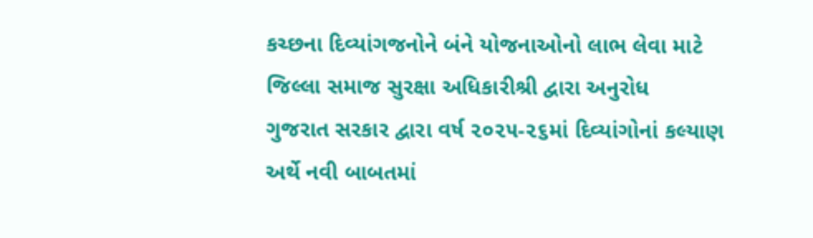કચ્છના દિવ્યાંગજનોને બંને યોજનાઓનો લાભ લેવા માટે જિલ્લા સમાજ સુરક્ષા અધિકારીશ્રી દ્વારા અનુરોધ
ગુજરાત સરકાર દ્વારા વર્ષ ૨૦૨૫-૨૬માં દિવ્યાંગોનાં કલ્યાણ અર્થે નવી બાબતમાં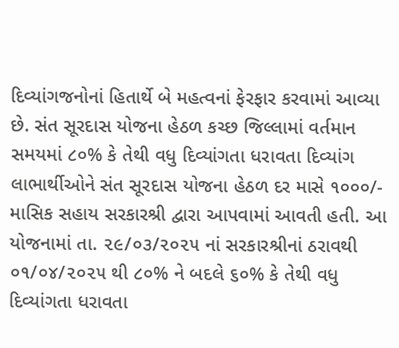દિવ્યાંગજનોનાં હિતાર્થે બે મહત્વનાં ફેરફાર કરવામાં આવ્યા છે. સંત સૂરદાસ યોજના હેઠળ કચ્છ જિલ્લામાં વર્તમાન સમયમાં ૮૦% કે તેથી વધુ દિવ્યાંગતા ધરાવતા દિવ્યાંગ લાભાર્થીઓને સંત સૂરદાસ યોજના હેઠળ દર માસે ૧૦૦૦/- માસિક સહાય સરકારશ્રી દ્વારા આપવામાં આવતી હતી. આ યોજનામાં તા. ૨૯/૦૩/૨૦૨૫ નાં સરકારશ્રીનાં ઠરાવથી ૦૧/૦૪/૨૦૨૫ થી ૮૦% ને બદલે ૬૦% કે તેથી વધુ દિવ્યાંગતા ધરાવતા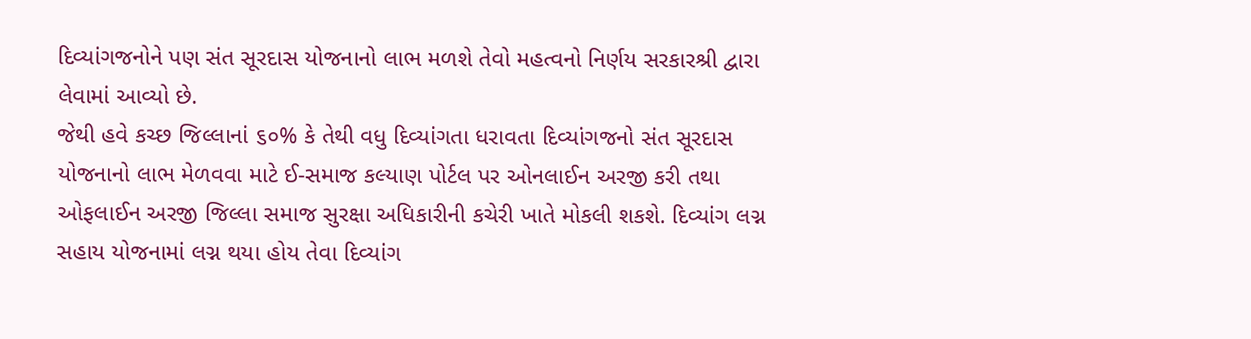દિવ્યાંગજનોને પણ સંત સૂરદાસ યોજનાનો લાભ મળશે તેવો મહત્વનો નિર્ણય સરકારશ્રી દ્વારા લેવામાં આવ્યો છે.
જેથી હવે કચ્છ જિલ્લાનાં ૬૦% કે તેથી વધુ દિવ્યાંગતા ધરાવતા દિવ્યાંગજનો સંત સૂરદાસ યોજનાનો લાભ મેળવવા માટે ઈ-સમાજ કલ્યાણ પોર્ટલ પર ઓનલાઈન અરજી કરી તથા ઓફલાઈન અરજી જિલ્લા સમાજ સુરક્ષા અધિકારીની કચેરી ખાતે મોકલી શકશે. દિવ્યાંગ લગ્ન સહાય યોજનામાં લગ્ન થયા હોય તેવા દિવ્યાંગ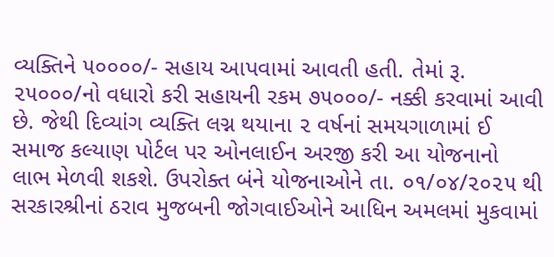વ્યક્તિને ૫૦૦૦૦/- સહાય આપવામાં આવતી હતી. તેમાં રૂ. ૨૫૦૦૦/નો વધારો કરી સહાયની રકમ ૭૫૦૦૦/- નક્કી કરવામાં આવી છે. જેથી દિવ્યાંગ વ્યક્તિ લગ્ન થયાના ૨ વર્ષનાં સમયગાળામાં ઈ સમાજ કલ્યાણ પોર્ટલ પર ઓનલાઈન અરજી કરી આ યોજનાનો લાભ મેળવી શકશે. ઉપરોક્ત બંને યોજનાઓને તા. ૦૧/૦૪/૨૦૨૫ થી સરકારશ્રીનાં ઠરાવ મુજબની જોગવાઈઓને આધિન અમલમાં મુકવામાં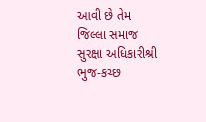આવી છે તેમ જિલ્લા સમાજ સુરક્ષા અધિકારીશ્રી ભુજ-કચ્છ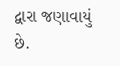દ્વારા જણાવાયું છે.